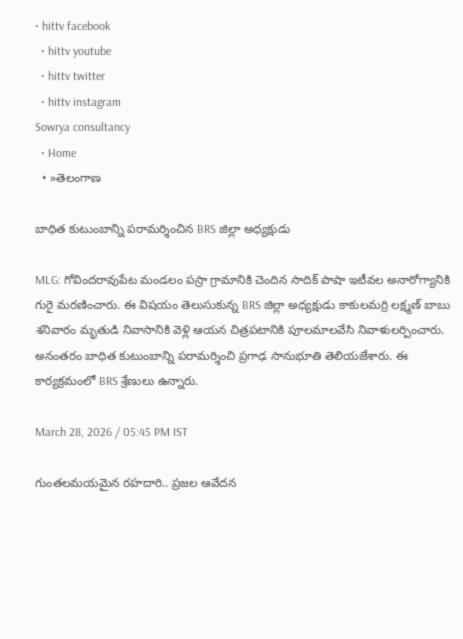• hittv facebook
  • hittv youtube
  • hittv twitter
  • hittv instagram
Sowrya consultancy
  • Home
  • »తెలంగాణ

బాధిత కుటుంబాన్ని పరామర్శించిన BRS జిల్లా అధ్యక్షుడు

MLG: గోవిందరావుపేట మండలం పస్రా గ్రామానికి చెందిన సాదిక్ పాషా ఇటీవల అనారోగ్యానికి గురై మరణించారు. ఈ విషయం తెలుసుకున్న BRS జిల్లా అధ్యక్షుడు కాకులమర్రి లక్ష్మణ్ బాబు శనివారం మృతుడి నివాసానికి వెళ్లి ఆయన చిత్రపటానికి పూలమాలవేసి నివాళులర్పించారు. అనంతరం బాధిత కుటుంబాన్ని పరామర్శించి ప్రగాఢ సానుభూతి తెలియజేశారు. ఈ కార్యక్రమంలో BRS శ్రేణులు ఉన్నారు.

March 28, 2026 / 05:45 PM IST

గుంతలమయమైన రహదారి.. ప్రజల ఆవేదన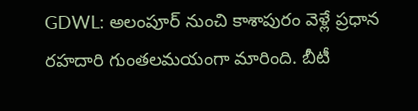GDWL: అలంపూర్ నుంచి కాశాపురం వెళ్లే ప్రధాన రహదారి గుంతలమయంగా మారింది. బీటీ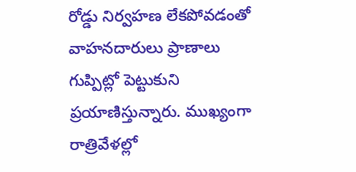రోడ్డు నిర్వహణ లేకపోవడంతో వాహనదారులు ప్రాణాలు గుప్పిట్లో పెట్టుకుని ప్రయాణిస్తున్నారు. ముఖ్యంగా రాత్రివేళల్లో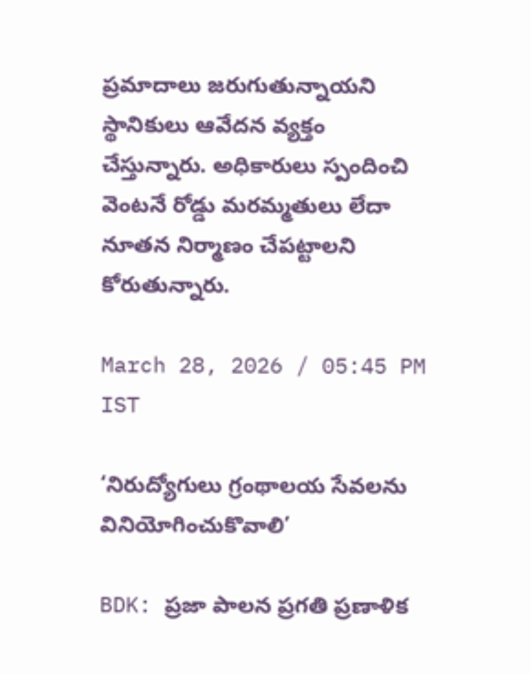ప్రమాదాలు జరుగుతున్నాయని స్థానికులు ఆవేదన వ్యక్తం చేస్తున్నారు. అధికారులు స్పందించి వెంటనే రోడ్డు మరమ్మతులు లేదా నూతన నిర్మాణం చేపట్టాలని కోరుతున్నారు.

March 28, 2026 / 05:45 PM IST

‘నిరుద్యోగులు గ్రంథాలయ సేవలను వినియోగించుకొవాలి’

BDK: ప్రజా పాలన ప్రగతి ప్రణాళిక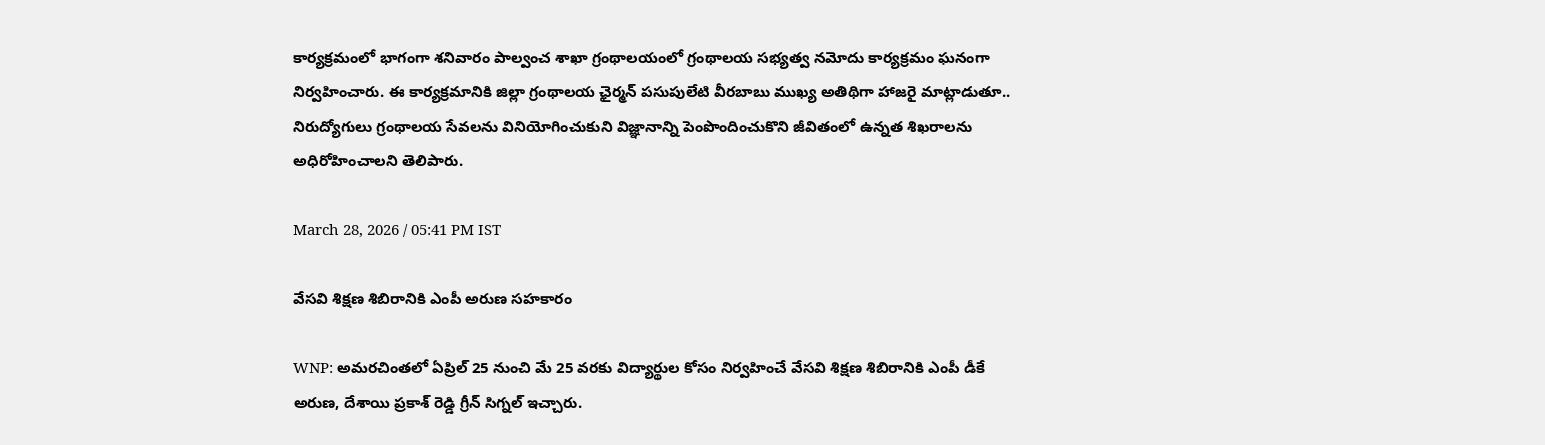కార్యక్రమంలో భాగంగా శనివారం పాల్వంచ శాఖా గ్రంథాలయంలో గ్రంథాలయ సభ్యత్వ నమోదు కార్యక్రమం ఘనంగా నిర్వహించారు. ఈ కార్యక్రమానికి జిల్లా గ్రంథాలయ ఛైర్మన్ పసుపులేటి వీరబాబు ముఖ్య అతిథిగా హాజరై మాట్లాడుతూ.. నిరుద్యోగులు గ్రంథాలయ సేవలను వినియోగించుకుని విజ్ఞానాన్ని పెంపొందించుకొని జీవితంలో ఉన్నత శిఖరాలను అధిరోహించాలని తెలిపారు.

March 28, 2026 / 05:41 PM IST

వేసవి శిక్షణ శిబిరానికి ఎంపీ అరుణ సహకారం

WNP: అమరచింతలో ఏప్రిల్ 25 నుంచి మే 25 వరకు విద్యార్థుల కోసం నిర్వహించే వేసవి శిక్షణ శిబిరానికి ఎంపీ డీకే అరుణ, దేశాయి ప్రకాశ్ రెడ్డి గ్రీన్ సిగ్నల్ ఇచ్చారు.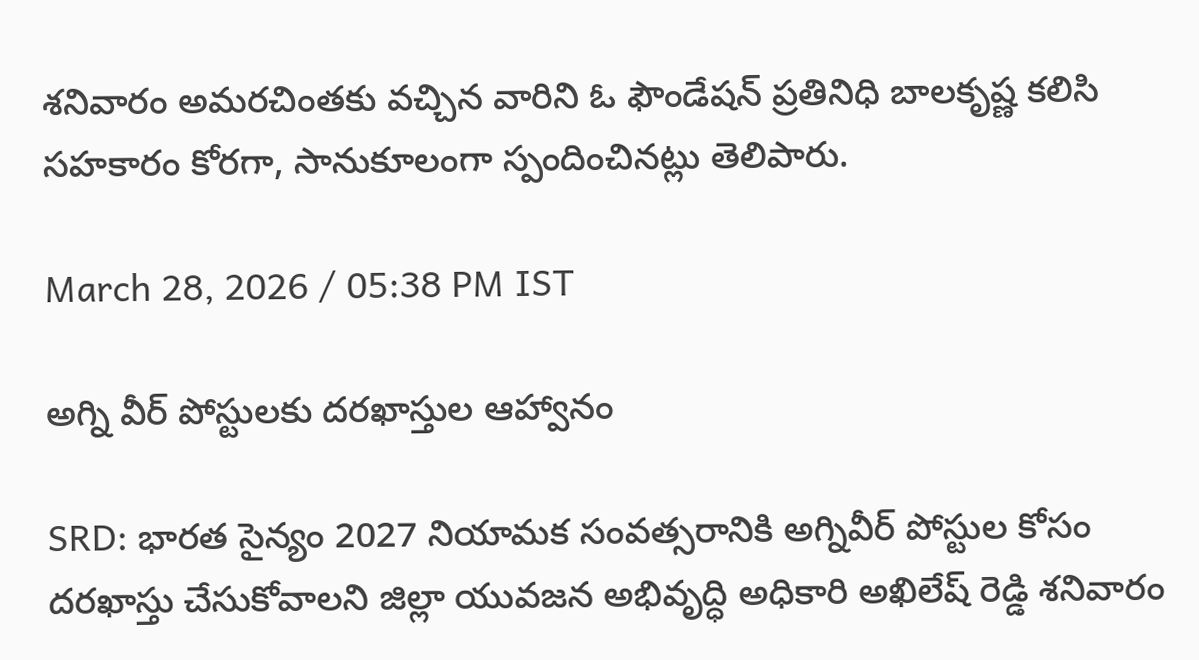శనివారం అమరచింతకు వచ్చిన వారిని ఓ ఫౌండేషన్ ప్రతినిధి బాలకృష్ణ కలిసి సహకారం కోరగా, సానుకూలంగా స్పందించినట్లు తెలిపారు.

March 28, 2026 / 05:38 PM IST

అగ్ని వీర్ పోస్టులకు దరఖాస్తుల ఆహ్వానం

SRD: భారత సైన్యం 2027 నియామక సంవత్సరానికి అగ్నివీర్ పోస్టుల కోసం దరఖాస్తు చేసుకోవాలని జిల్లా యువజన అభివృద్ధి అధికారి అఖిలేష్ రెడ్డి శనివారం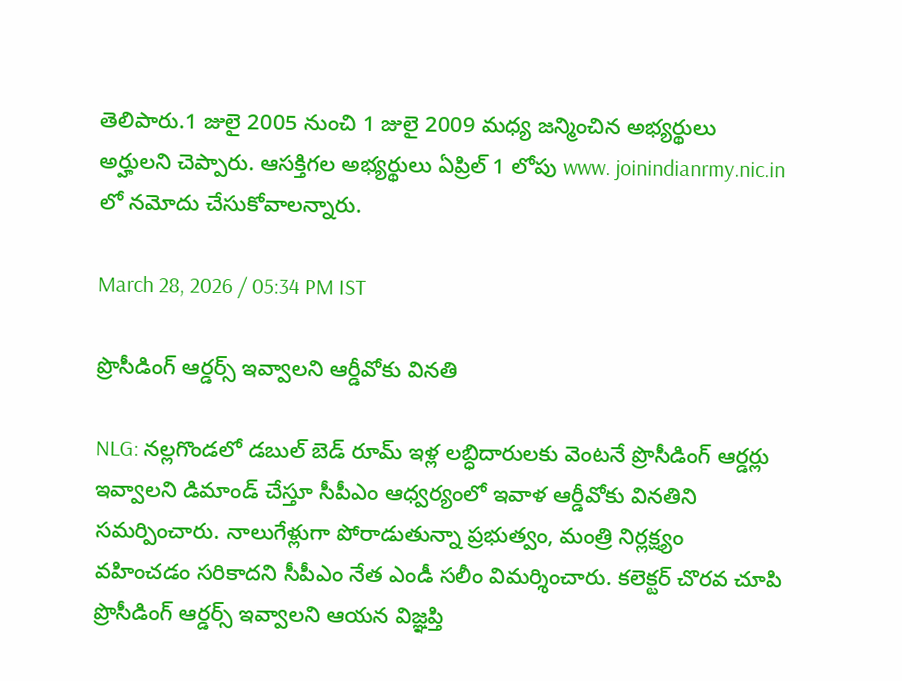తెలిపారు.1 జులై 2005 నుంచి 1 జులై 2009 మధ్య జన్మించిన అభ్యర్థులు అర్హులని చెప్పారు. ఆసక్తిగల అభ్యర్థులు ఏప్రిల్ 1 లోపు www. joinindianrmy.nic.in లో నమోదు చేసుకోవాలన్నారు.

March 28, 2026 / 05:34 PM IST

ప్రొసీడింగ్ ఆర్డర్స్ ఇవ్వాలని ఆర్డీవోకు వినతి

NLG: నల్లగొండలో డబుల్ బెడ్ రూమ్ ఇళ్ల లబ్ధిదారులకు వెంటనే ప్రొసీడింగ్ ఆర్డర్లు ఇవ్వాలని డిమాండ్ చేస్తూ సీపీఎం ఆధ్వర్యంలో ఇవాళ ఆర్డీవోకు వినతిని సమర్పించారు. నాలుగేళ్లుగా పోరాడుతున్నా ప్రభుత్వం, మంత్రి నిర్లక్ష్యం వహించడం సరికాదని సీపీఎం నేత ఎండీ సలీం విమర్శించారు. కలెక్టర్ చొరవ చూపి ప్రొసీడింగ్ ఆర్డర్స్ ఇవ్వాలని ఆయన విజ్ఞప్తి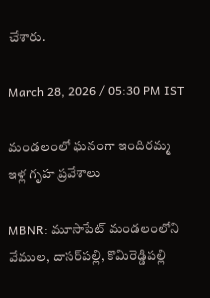చేశారు.

March 28, 2026 / 05:30 PM IST

మండలంలో ఘనంగా ఇందిరమ్మ ఇళ్ల గృహ ప్రవేశాలు

MBNR: మూసాపేట్ మండలంలోని వేముల, దాసర్‌పల్లి, కొమిరెడ్డిపల్లి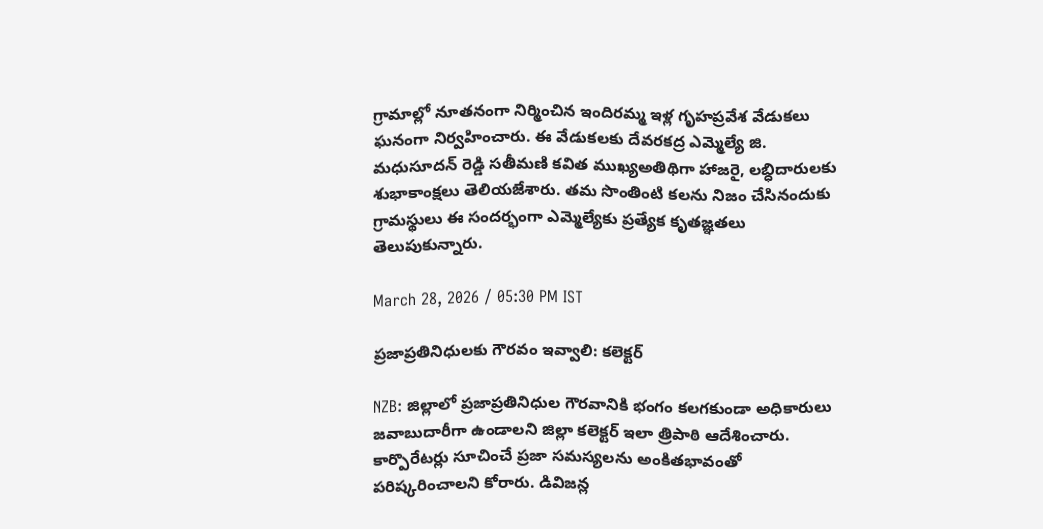గ్రామాల్లో నూతనంగా నిర్మించిన ఇందిరమ్మ ఇళ్ల గృహప్రవేశ వేడుకలు ఘనంగా నిర్వహించారు. ఈ వేడుకలకు దేవరకద్ర ఎమ్మెల్యే జి. మధుసూదన్ రెడ్డి సతీమణి కవిత ముఖ్యఅతిథిగా హాజరై, లబ్ధిదారులకు శుభాకాంక్షలు తెలియజేశారు. తమ సొంతింటి కలను నిజం చేసినందుకు గ్రామస్థులు ఈ సందర్భంగా ఎమ్మెల్యేకు ప్రత్యేక కృతజ్ఞతలు తెలుపుకున్నారు.

March 28, 2026 / 05:30 PM IST

ప్రజాప్రతినిధులకు గౌరవం ఇవ్వాలి: కలెక్టర్

NZB: జిల్లాలో ప్రజాప్రతినిధుల గౌరవానికి భంగం కలగకుండా అధికారులు జవాబుదారీగా ఉండాలని జిల్లా కలెక్టర్ ఇలా త్రిపాఠి ఆదేశించారు. కార్పొరేటర్లు సూచించే ప్రజా సమస్యలను అంకితభావంతో పరిష్కరించాలని కోరారు. డివిజన్ల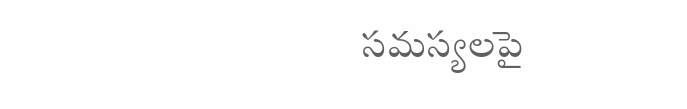సమస్యలపై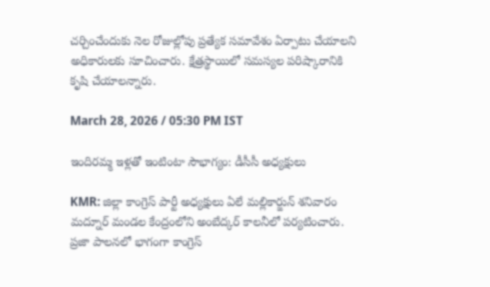చర్చించేందుకు నెల రోజుల్లోపు ప్రత్యేక సమావేశం ఏర్పాటు చేయాలని అధికారులకు సూచించారు. క్షేత్రస్థాయిలో సమస్యల పరిష్కారానికి కృషి చేయాలన్నారు.

March 28, 2026 / 05:30 PM IST

ఇందిరమ్మ ఇళ్లతో ఇంటింటా సౌభాగ్యం: డీసీసీ అధ్యక్షులు

KMR: జిల్లా కాంగ్రెస్ పార్టీ అధ్యక్షులు ఏలే మల్లికార్జున్ శనివారం మద్నూర్ మండల కేంద్రంలోని అంబేద్కర్ కాలనీలో పర్యటించారు. ప్రజా పాలనలో భాగంగా కాంగ్రెస్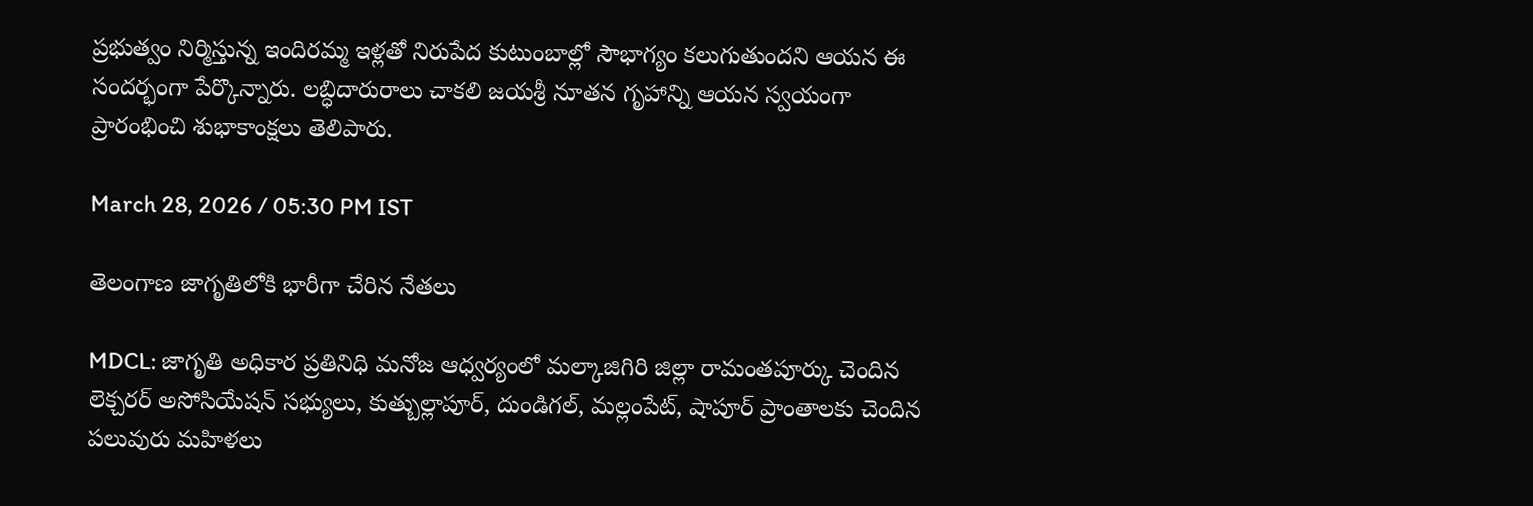ప్రభుత్వం నిర్మిస్తున్న ఇందిరమ్మ ఇళ్లతో నిరుపేద కుటుంబాల్లో సౌభాగ్యం కలుగుతుందని ఆయన ఈ సందర్భంగా పేర్కొన్నారు. లబ్ధిదారురాలు చాకలి జయశ్రీ నూతన గృహాన్ని ఆయన స్వయంగా ప్రారంభించి శుభాకాంక్షలు తెలిపారు.

March 28, 2026 / 05:30 PM IST

తెలంగాణ జాగృతిలోకి భారీగా చేరిన నేతలు

MDCL: జాగృతి అధికార ప్రతినిధి మనోజ ఆధ్వర్యంలో మల్కాజిగిరి జిల్లా రామంతపూర్కు చెందిన లెక్చరర్ అసోసియేషన్ సభ్యులు, కుత్బుల్లాపూర్, దుండిగల్, మల్లంపేట్, షాపూర్ ప్రాంతాలకు చెందిన పలువురు మహిళలు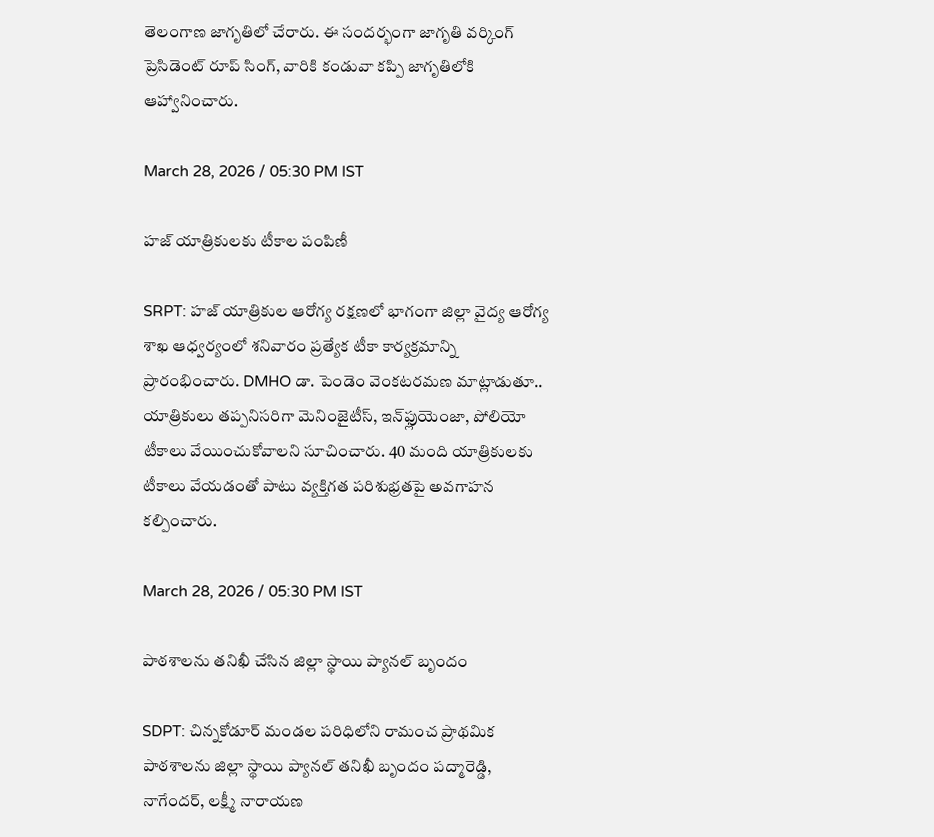తెలంగాణ జాగృతిలో చేరారు. ఈ సందర్భంగా జాగృతి వర్కింగ్ ప్రెసిడెంట్ రూప్ సింగ్, వారికి కండువా కప్పి జాగృతిలోకి ఆహ్వానించారు.

March 28, 2026 / 05:30 PM IST

హజ్ యాత్రికులకు టీకాల పంపిణీ

SRPT: హజ్ యాత్రికుల ఆరోగ్య రక్షణలో భాగంగా జిల్లా వైద్య ఆరోగ్య శాఖ ఆధ్వర్యంలో శనివారం ప్రత్యేక టీకా కార్యక్రమాన్ని ప్రారంభించారు. DMHO డా. పెండెం వెంకటరమణ మాట్లాడుతూ.. యాత్రికులు తప్పనిసరిగా మెనింజైటీస్, ఇన్‌ఫ్లుయెంజా, పోలియో టీకాలు వేయించుకోవాలని సూచించారు. 40 మంది యాత్రికులకు టీకాలు వేయడంతో పాటు వ్యక్తిగత పరిశుభ్రతపై అవగాహన కల్పించారు.

March 28, 2026 / 05:30 PM IST

పాఠశాలను తనిఖీ చేసిన జిల్లా స్థాయి ప్యానల్ బృందం

SDPT: చిన్నకోడూర్ మండల పరిధిలోని రామంచ ప్రాథమిక పాఠశాలను జిల్లా స్థాయి ప్యానల్ తనిఖీ బృందం పద్మారెడ్డి, నాగేందర్, లక్ష్మీ నారాయణ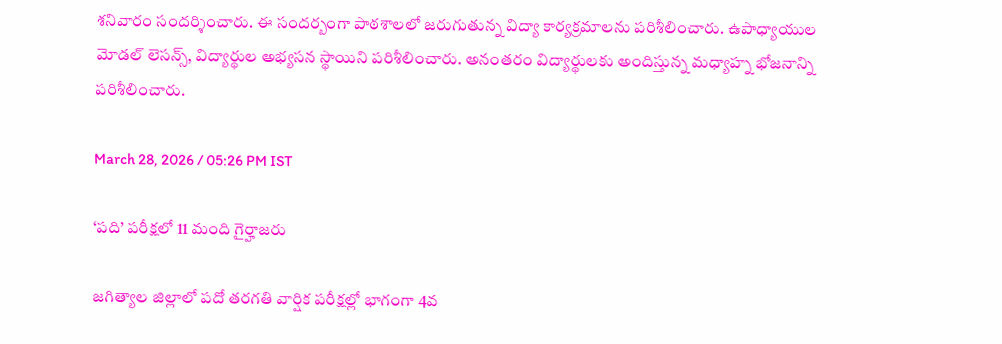శనివారం సందర్శించారు. ఈ సందర్బంగా పాఠశాలలో జరుగుతున్న విద్యా కార్యక్రమాలను పరిశీలించారు. ఉపాధ్యాయుల మోడల్ లెసన్స్, విద్యార్థుల అభ్యసన స్థాయిని పరిశీలించారు. అనంతరం విద్యార్థులకు అందిస్తున్న మధ్యాహ్న భోజనాన్ని పరిశీలించారు.

March 28, 2026 / 05:26 PM IST

‘పది’ పరీక్షలో 11 మంది గైర్హాజరు

జగిత్యాల జిల్లాలో పదో తరగతి వార్షిక పరీక్షల్లో భాగంగా 4వ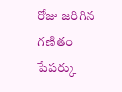రోజు జరిగిన గణితం పేపర్కు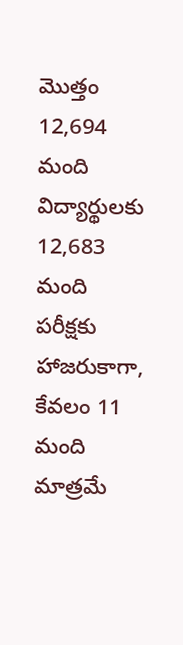మొత్తం 12,694 మంది విద్యార్థులకు 12,683 మంది పరీక్షకు హాజరుకాగా, కేవలం 11 మంది మాత్రమే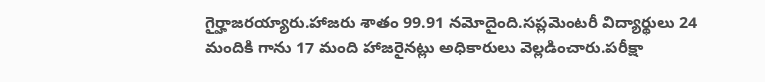గైర్హాజరయ్యారు.హాజరు శాతం 99.91 నమోదైంది.సప్లమెంటరీ విద్యార్థులు 24 మందికి గాను 17 మంది హాజరైనట్లు అధికారులు వెల్లడించారు.పరీక్షా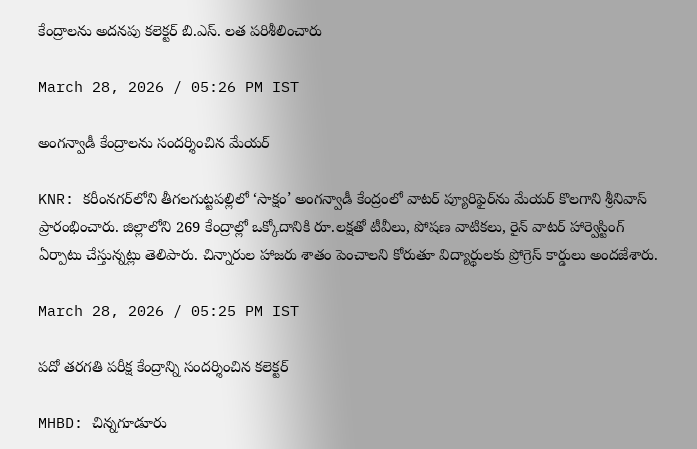కేంద్రాలను అదనపు కలెక్టర్ బి.ఎస్. లత పరిశీలించారు

March 28, 2026 / 05:26 PM IST

అంగన్వాడీ కేంద్రాలను సందర్శించిన మేయర్

KNR: కరీంనగర్‌లోని తీగలగుట్టపల్లిలో ‘సాక్షం’ అంగన్వాడీ కేంద్రంలో వాటర్ ప్యూరిఫైర్‌ను మేయర్ కొలగాని శ్రీనివాస్ ప్రారంభించారు. జిల్లాలోని 269 కేంద్రాల్లో ఒక్కోదానికి రూ.లక్షతో టీవీలు, పోషణ వాటికలు, రైన్ వాటర్ హార్వెస్టింగ్ ఏర్పాటు చేస్తున్నట్లు తెలిపారు. చిన్నారుల హాజరు శాతం పెంచాలని కోరుతూ విద్యార్థులకు ప్రోగ్రెస్ కార్డులు అందజేశారు.

March 28, 2026 / 05:25 PM IST

పదో తరగతి పరీక్ష కేంద్రాన్ని సందర్శించిన కలెక్టర్

MHBD: చిన్నగూడూరు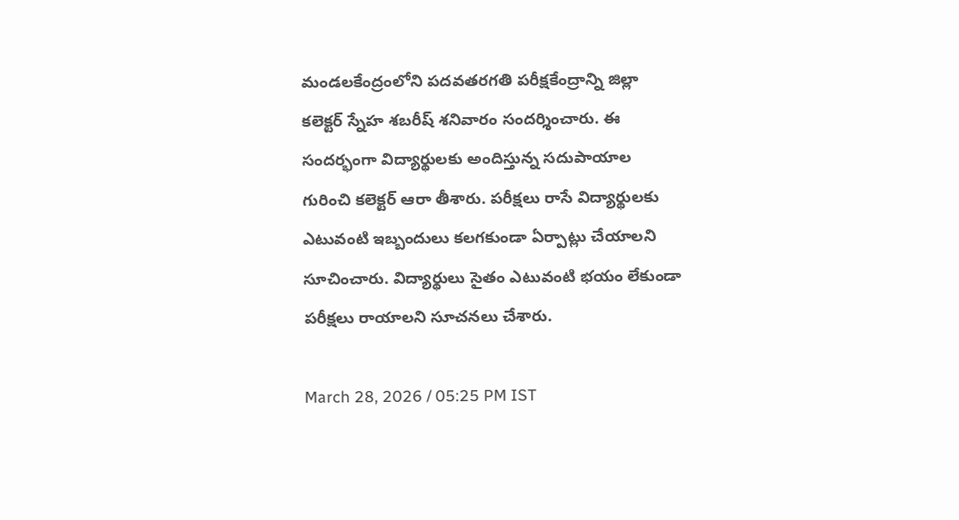మండలకేంద్రంలోని పదవతరగతి పరీక్షకేంద్రాన్ని జిల్లా కలెక్టర్ స్నేహ శబరీష్ శనివారం సందర్శించారు. ఈ సందర్భంగా విద్యార్థులకు అందిస్తున్న సదుపాయాల గురించి కలెక్టర్ ఆరా తీశారు. పరీక్షలు రాసే విద్యార్థులకు ఎటువంటి ఇబ్బందులు కలగకుండా ఏర్పాట్లు చేయాలని సూచించారు. విద్యార్థులు సైతం ఎటువంటి భయం లేకుండా పరీక్షలు రాయాలని సూచనలు చేశారు.

March 28, 2026 / 05:25 PM IST